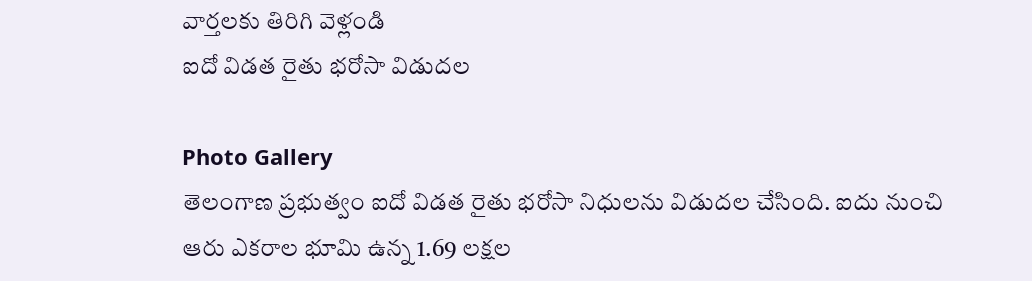వార్తలకు తిరిగి వెళ్లండి
ఐదో విడత రైతు భరోసా విడుదల

Photo Gallery
తెలంగాణ ప్రభుత్వం ఐదో విడత రైతు భరోసా నిధులను విడుదల చేసింది. ఐదు నుంచి ఆరు ఎకరాల భూమి ఉన్న 1.69 లక్షల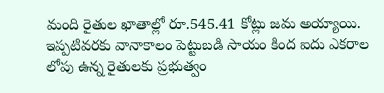మంది రైతుల ఖాతాల్లో రూ.545.41 కోట్లు జమ అయ్యాయి.
ఇప్పటివరకు వానాకాలం పెట్టుబడి సాయం కింద ఐదు ఎకరాల లోపు ఉన్న రైతులకు ప్రభుత్వం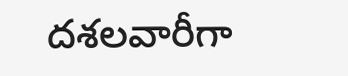దశలవారీగా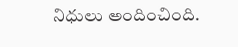నిధులు అందించింది.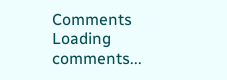Comments
Loading comments...